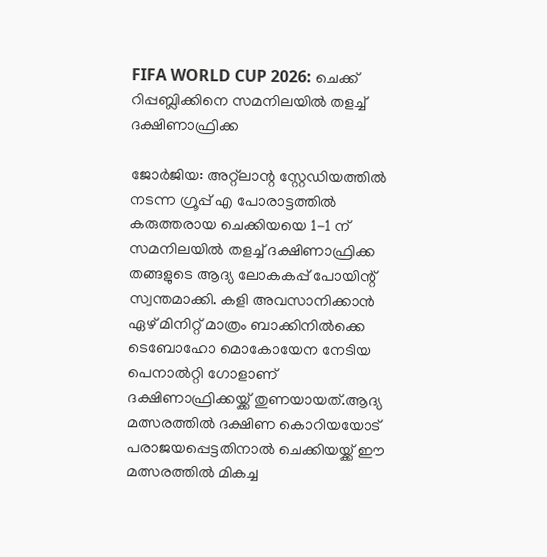FIFA WORLD CUP 2026: ചെക്ക് റിപ്പബ്ലിക്കിനെ സമനിലയിൽ തളച്ച് ദക്ഷിണാഫ്രിക്ക

ജോർജിയ: അറ്റ്ലാന്റ സ്റ്റേഡിയത്തിൽ നടന്ന ഗ്രൂപ്പ് എ പോരാട്ടത്തിൽ കരുത്തരായ ചെക്കിയയെ 1-1 ന് സമനിലയിൽ തളച്ച് ദക്ഷിണാഫ്രിക്ക തങ്ങളുടെ ആദ്യ ലോകകപ്പ് പോയിന്റ് സ്വന്തമാക്കി. കളി അവസാനിക്കാൻ ഏഴ് മിനിറ്റ് മാത്രം ബാക്കിനിൽക്കെ ടെബോഹോ മൊകോയേന നേടിയ പെനാൽറ്റി ഗോളാണ് ദക്ഷിണാഫ്രിക്കയ്ക്ക് തുണയായത്.ആദ്യ മത്സരത്തിൽ ദക്ഷിണ കൊറിയയോട് പരാജയപ്പെട്ടതിനാൽ ചെക്കിയയ്ക്ക് ഈ മത്സരത്തിൽ മികച്ച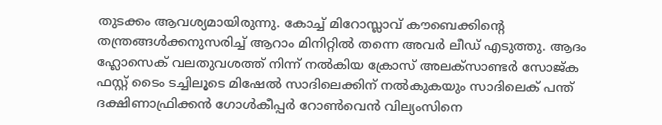തുടക്കം ആവശ്യമായിരുന്നു. കോച്ച് മിറോസ്ലാവ് കൗബെക്കിന്റെ തന്ത്രങ്ങൾക്കനുസരിച്ച് ആറാം മിനിറ്റിൽ തന്നെ അവർ ലീഡ് എടുത്തു. ആദം ഹ്ലോസെക് വലതുവശത്ത് നിന്ന് നൽകിയ ക്രോസ് അലക്സാണ്ടർ സോജ്ക ഫസ്റ്റ് ടൈം ടച്ചിലൂടെ മിഷേൽ സാദിലെക്കിന് നൽകുകയും സാദിലെക് പന്ത് ദക്ഷിണാഫ്രിക്കൻ ഗോൾകീപ്പർ റോൺവെൻ വില്യംസിനെ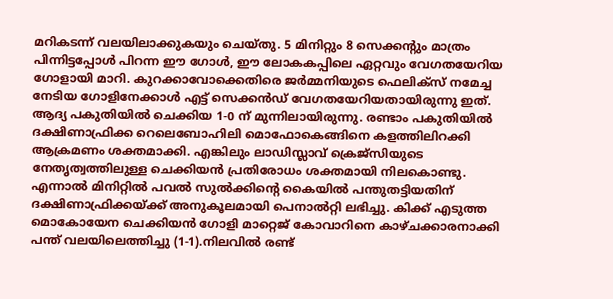മറികടന്ന് വലയിലാക്കുകയും ചെയ്തു. 5 മിനിറ്റും 8 സെക്കന്റും മാത്രം പിന്നിട്ടപ്പോൾ പിറന്ന ഈ ഗോൾ, ഈ ലോകകപ്പിലെ ഏറ്റവും വേഗതയേറിയ ഗോളായി മാറി. കുറക്കാവോക്കെതിരെ ജർമ്മനിയുടെ ഫെലിക്സ് നമേച്ച നേടിയ ഗോളിനേക്കാൾ എട്ട് സെക്കൻഡ് വേഗതയേറിയതായിരുന്നു ഇത്.
ആദ്യ പകുതിയിൽ ചെക്കിയ 1-0 ന് മുന്നിലായിരുന്നു. രണ്ടാം പകുതിയിൽ ദക്ഷിണാഫ്രിക്ക റെലെബോഹിലി മൊഫോകെങ്ങിനെ കളത്തിലിറക്കി ആക്രമണം ശക്തമാക്കി. എങ്കിലും ലാഡിസ്ലാവ് ക്രെജ്സിയുടെ നേതൃത്വത്തിലുള്ള ചെക്കിയൻ പ്രതിരോധം ശക്തമായി നിലകൊണ്ടു. എന്നാൽ മിനിറ്റിൽ പവൽ സുൽക്കിന്റെ കൈയിൽ പന്തുതട്ടിയതിന് ദക്ഷിണാഫ്രിക്കയ്ക്ക് അനുകൂലമായി പെനാൽറ്റി ലഭിച്ചു. കിക്ക് എടുത്ത മൊകോയേന ചെക്കിയൻ ഗോളി മാറ്റെജ് കോവാറിനെ കാഴ്ചക്കാരനാക്കി പന്ത് വലയിലെത്തിച്ചു (1-1).നിലവിൽ രണ്ട്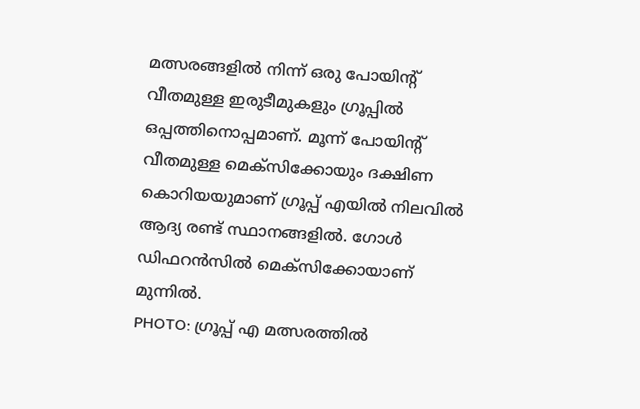മത്സരങ്ങളിൽ നിന്ന് ഒരു പോയിന്റ് വീതമുള്ള ഇരുടീമുകളും ഗ്രൂപ്പിൽ ഒപ്പത്തിനൊപ്പമാണ്. മൂന്ന് പോയിന്റ് വീതമുള്ള മെക്സിക്കോയും ദക്ഷിണ കൊറിയയുമാണ് ഗ്രൂപ്പ് എയിൽ നിലവിൽ ആദ്യ രണ്ട് സ്ഥാനങ്ങളിൽ. ഗോൾ ഡിഫറൻസിൽ മെക്സിക്കോയാണ് മുന്നിൽ.
PHOTO: ഗ്രൂപ്പ് എ മത്സരത്തിൽ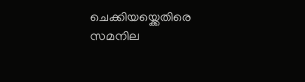ചെക്കിയയ്ക്കെതിരെ സമനില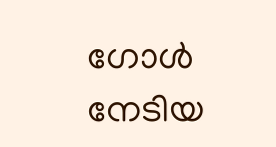ഗോൾ നേടിയ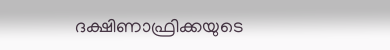ദക്ഷിണാഫ്രിക്കയുടെ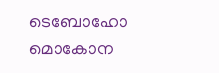ടെബോഹോ മൊകോന